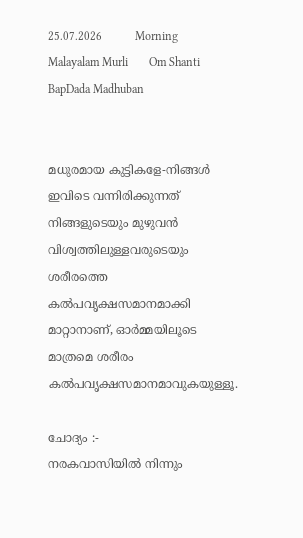25.07.2026           Morning Malayalam Murli       Om Shanti           BapDada Madhuban


മധുരമായ കുട്ടികളേ-നിങ്ങൾ ഇവിടെ വന്നിരിക്കുന്നത് നിങ്ങളുടെയും മുഴുവൻ വിശ്വത്തിലുള്ളവരുടെയും ശരീരത്തെ കൽപവൃക്ഷസമാനമാക്കി മാറ്റാനാണ്, ഓർമ്മയിലൂടെ മാത്രമെ ശരീരം കൽപവൃക്ഷസമാനമാവുകയുള്ളൂ.

ചോദ്യം :-
നരകവാസിയിൽ നിന്നും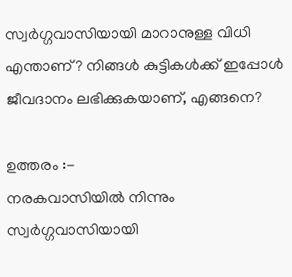സ്വർഗ്ഗവാസിയായി മാറാനുള്ള വിധി എന്താണ്? നിങ്ങൾ കുട്ടികൾക്ക് ഇപ്പോൾ ജീവദാനം ലഭിക്കുകയാണ്, എങ്ങനെ?

ഉത്തരം :-
നരകവാസിയിൽ നിന്നും സ്വർഗ്ഗവാസിയായി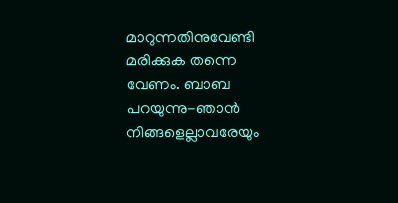മാറുന്നതിനുവേണ്ടി മരിക്കുക തന്നെ വേണം. ബാബ പറയുന്നു-ഞാൻ നിങ്ങളെല്ലാവരേയും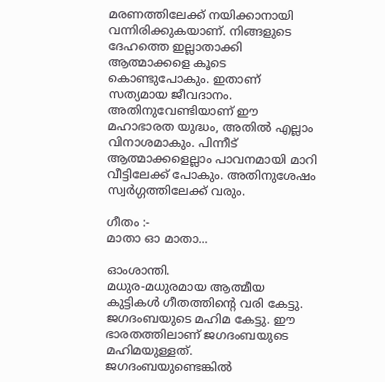മരണത്തിലേക്ക് നയിക്കാനായി വന്നിരിക്കുകയാണ്. നിങ്ങളുടെ ദേഹത്തെ ഇല്ലാതാക്കി ആത്മാക്കളെ കൂടെ കൊണ്ടുപോകും. ഇതാണ് സത്യമായ ജീവദാനം. അതിനുവേണ്ടിയാണ് ഈ മഹാഭാരത യുദ്ധം, അതിൽ എല്ലാം വിനാശമാകും. പിന്നീട് ആത്മാക്കളെല്ലാം പാവനമായി മാറി വീട്ടിലേക്ക് പോകും. അതിനുശേഷം സ്വർഗ്ഗത്തിലേക്ക് വരും.

ഗീതം :-
മാതാ ഓ മാതാ...

ഓംശാന്തി.
മധുര-മധുരമായ ആത്മീയ കുട്ടികൾ ഗീതത്തിന്റെ വരി കേട്ടു. ജഗദംബയുടെ മഹിമ കേട്ടു. ഈ ഭാരതത്തിലാണ് ജഗദംബയുടെ മഹിമയുള്ളത്. ജഗദംബയുണ്ടെങ്കിൽ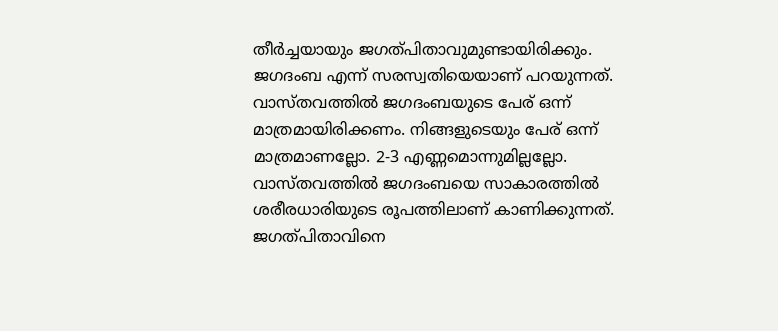തീർച്ചയായും ജഗത്പിതാവുമുണ്ടായിരിക്കും. ജഗദംബ എന്ന് സരസ്വതിയെയാണ് പറയുന്നത്. വാസ്തവത്തിൽ ജഗദംബയുടെ പേര് ഒന്ന് മാത്രമായിരിക്കണം. നിങ്ങളുടെയും പേര് ഒന്ന് മാത്രമാണല്ലോ. 2-3 എണ്ണമൊന്നുമില്ലല്ലോ. വാസ്തവത്തിൽ ജഗദംബയെ സാകാരത്തിൽ ശരീരധാരിയുടെ രൂപത്തിലാണ് കാണിക്കുന്നത്. ജഗത്പിതാവിനെ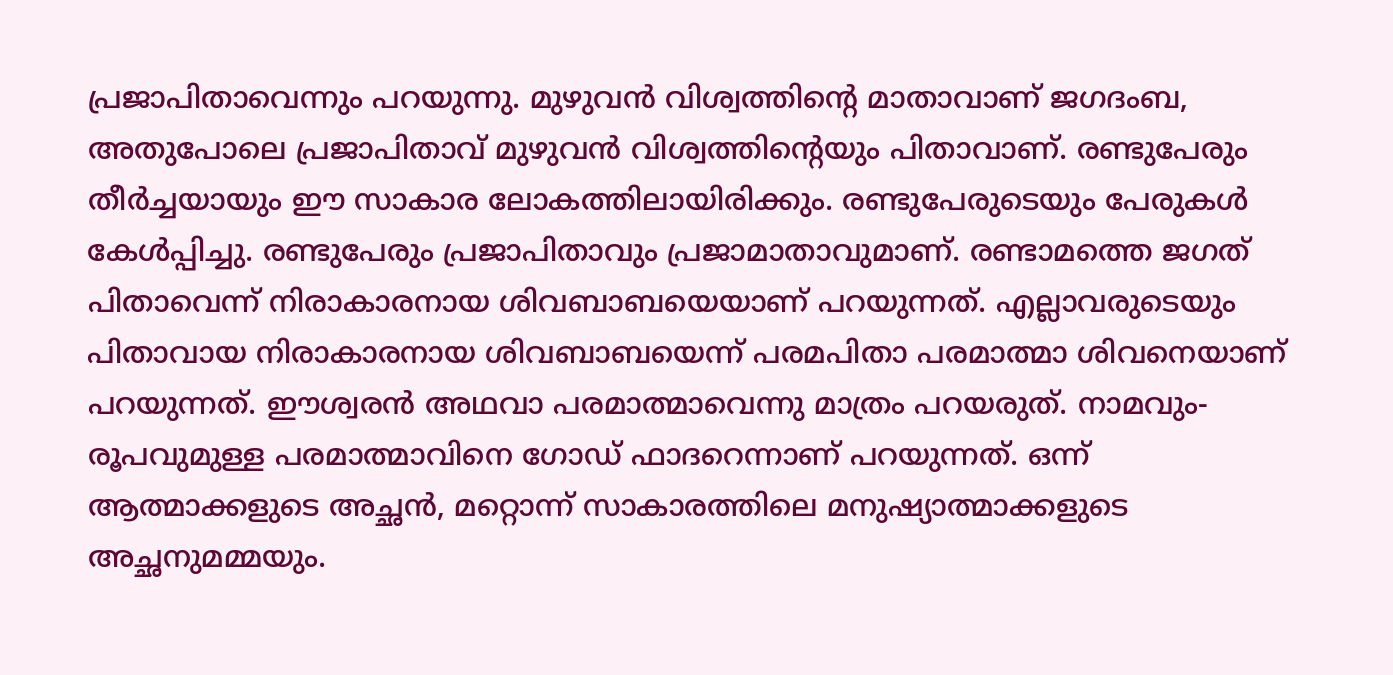പ്രജാപിതാവെന്നും പറയുന്നു. മുഴുവൻ വിശ്വത്തിന്റെ മാതാവാണ് ജഗദംബ, അതുപോലെ പ്രജാപിതാവ് മുഴുവൻ വിശ്വത്തിന്റെയും പിതാവാണ്. രണ്ടുപേരും തീർച്ചയായും ഈ സാകാര ലോകത്തിലായിരിക്കും. രണ്ടുപേരുടെയും പേരുകൾ കേൾപ്പിച്ചു. രണ്ടുപേരും പ്രജാപിതാവും പ്രജാമാതാവുമാണ്. രണ്ടാമത്തെ ജഗത് പിതാവെന്ന് നിരാകാരനായ ശിവബാബയെയാണ് പറയുന്നത്. എല്ലാവരുടെയും പിതാവായ നിരാകാരനായ ശിവബാബയെന്ന് പരമപിതാ പരമാത്മാ ശിവനെയാണ് പറയുന്നത്. ഈശ്വരൻ അഥവാ പരമാത്മാവെന്നു മാത്രം പറയരുത്. നാമവും-രൂപവുമുള്ള പരമാത്മാവിനെ ഗോഡ് ഫാദറെന്നാണ് പറയുന്നത്. ഒന്ന് ആത്മാക്കളുടെ അച്ഛൻ, മറ്റൊന്ന് സാകാരത്തിലെ മനുഷ്യാത്മാക്കളുടെ അച്ഛനുമമ്മയും.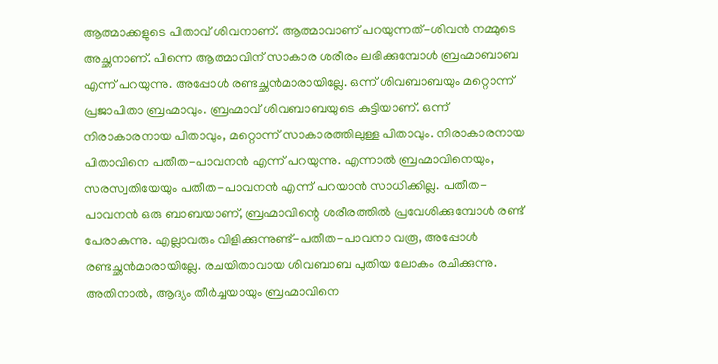ആത്മാക്കളുടെ പിതാവ് ശിവനാണ്. ആത്മാവാണ് പറയുന്നത്-ശിവൻ നമ്മുടെ അച്ഛനാണ്. പിന്നെ ആത്മാവിന് സാകാര ശരീരം ലഭിക്കുമ്പോൾ ബ്രഹ്മാബാബ എന്ന് പറയുന്നു. അപ്പോൾ രണ്ടച്ഛൻമാരായില്ലേ. ഒന്ന് ശിവബാബയും മറ്റൊന്ന് പ്രജാപിതാ ബ്രഹ്മാവും. ബ്രഹ്മാവ് ശിവബാബയുടെ കുട്ടിയാണ്. ഒന്ന് നിരാകാരനായ പിതാവും, മറ്റൊന്ന് സാകാരത്തിലുള്ള പിതാവും. നിരാകാരനായ പിതാവിനെ പതീത-പാവനൻ എന്ന് പറയുന്നു. എന്നാൽ ബ്രഹ്മാവിനെയും, സരസ്വതിയേയും പതീത-പാവനൻ എന്ന് പറയാൻ സാധിക്കില്ല. പതീത- പാവനൻ ഒരു ബാബയാണ്, ബ്രഹ്മാവിന്റെ ശരീരത്തിൽ പ്രവേശിക്കുമ്പോൾ രണ്ട് പേരാകുന്നു. എല്ലാവരും വിളിക്കുന്നുണ്ട്-പതീത-പാവനാ വരൂ, അപ്പോൾ രണ്ടച്ഛൻമാരായില്ലേ. രചയിതാവായ ശിവബാബ പുതിയ ലോകം രചിക്കുന്നു. അതിനാൽ, ആദ്യം തീർച്ചയായും ബ്രഹ്മാവിനെ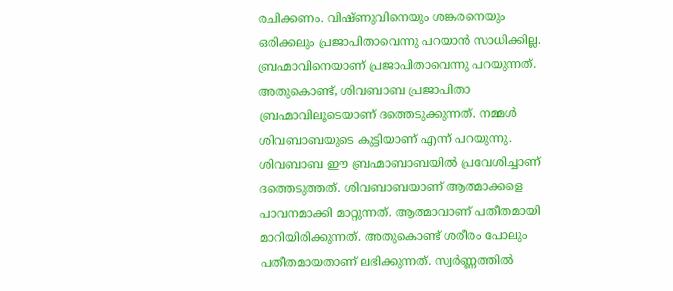രചിക്കണം. വിഷ്ണുവിനെയും ശങ്കരനെയും ഒരിക്കലും പ്രജാപിതാവെന്നു പറയാൻ സാധിക്കില്ല. ബ്രഹ്മാവിനെയാണ് പ്രജാപിതാവെന്നു പറയുന്നത്. അതുകൊണ്ട്, ശിവബാബ പ്രജാപിതാ ബ്രഹ്മാവിലൂടെയാണ് ദത്തെടുക്കുന്നത്. നമ്മൾ ശിവബാബയുടെ കുട്ടിയാണ് എന്ന് പറയുന്നു. ശിവബാബ ഈ ബ്രഹ്മാബാബയിൽ പ്രവേശിച്ചാണ് ദത്തെടുത്തത്. ശിവബാബയാണ് ആത്മാക്കളെ പാവനമാക്കി മാറ്റുന്നത്. ആത്മാവാണ് പതീതമായി മാറിയിരിക്കുന്നത്. അതുകൊണ്ട് ശരീരം പോലും പതീതമായതാണ് ലഭിക്കുന്നത്. സ്വർണ്ണത്തിൽ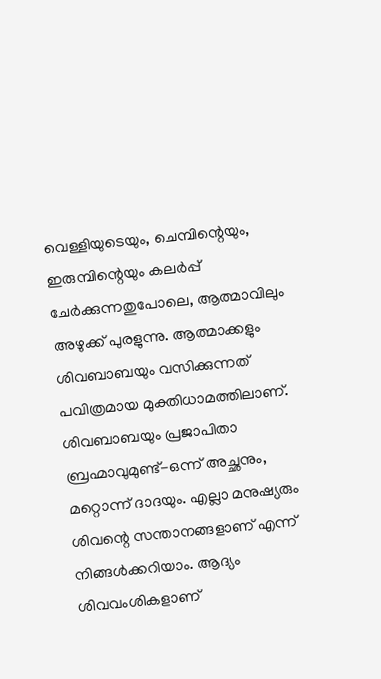വെള്ളിയുടെയും, ചെമ്പിന്റെയും, ഇരുമ്പിന്റെയും കലർപ്പ് ചേർക്കുന്നതുപോലെ, ആത്മാവിലും അഴുക്ക് പുരളുന്നു. ആത്മാക്കളും ശിവബാബയും വസിക്കുന്നത് പവിത്രമായ മുക്തിധാമത്തിലാണ്. ശിവബാബയും പ്രജാപിതാ ബ്രഹ്മാവുമുണ്ട്-ഒന്ന് അച്ഛനും, മറ്റൊന്ന് ദാദയും. എല്ലാ മനുഷ്യരും ശിവന്റെ സന്താനങ്ങളാണ് എന്ന് നിങ്ങൾക്കറിയാം. ആദ്യം ശിവവംശികളാണ്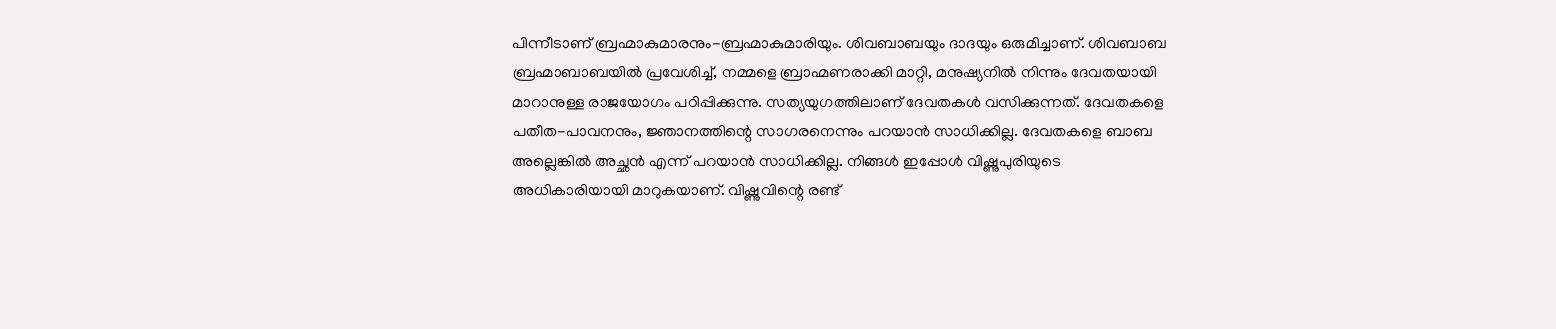പിന്നീടാണ് ബ്രഹ്മാകുമാരനും-ബ്രഹ്മാകുമാരിയും. ശിവബാബയും ദാദയും ഒരുമിച്ചാണ്. ശിവബാബ ബ്രഹ്മാബാബയിൽ പ്രവേശിച്ച്, നമ്മളെ ബ്രാഹ്മണരാക്കി മാറ്റി, മനുഷ്യനിൽ നിന്നും ദേവതയായി മാറാനുള്ള രാജയോഗം പഠിപ്പിക്കുന്നു. സത്യയുഗത്തിലാണ് ദേവതകൾ വസിക്കുന്നത്. ദേവതകളെ പതീത-പാവനനും, ജ്ഞാനത്തിന്റെ സാഗരനെന്നും പറയാൻ സാധിക്കില്ല. ദേവതകളെ ബാബ അല്ലെങ്കിൽ അച്ഛൻ എന്ന് പറയാൻ സാധിക്കില്ല. നിങ്ങൾ ഇപ്പോൾ വിഷ്ണുപുരിയുടെ അധികാരിയായി മാറുകയാണ്. വിഷ്ണുവിന്റെ രണ്ട്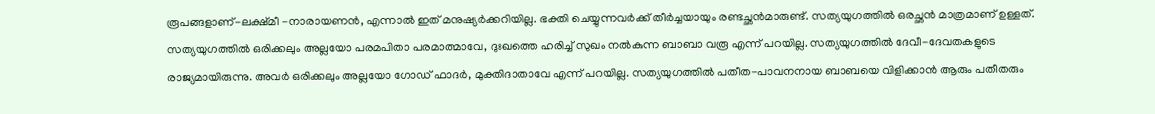രൂപങ്ങളാണ്-ലക്ഷ്മീ -നാരായണൻ, എന്നാൽ ഇത് മനുഷ്യർക്കറിയില്ല. ഭക്തി ചെയ്യുന്നവർക്ക് തീർച്ചയായും രണ്ടച്ഛൻമാരുണ്ട്. സത്യയുഗത്തിൽ ഒരച്ഛൻ മാത്രമാണ് ഉള്ളത്. സത്യയുഗത്തിൽ ഒരിക്കലും അല്ലയോ പരമപിതാ പരമാത്മാവേ, ദുഃഖത്തെ ഹരിച്ച് സുഖം നൽകുന്ന ബാബാ വരൂ എന്ന് പറയില്ല. സത്യയുഗത്തിൽ ദേവീ-ദേവതകളുടെ രാജ്യമായിരുന്നു. അവർ ഒരിക്കലും അല്ലയോ ഗോഡ് ഫാദർ, മുക്തിദാതാവേ എന്ന് പറയില്ല. സത്യയുഗത്തിൽ പതീത-പാവനനായ ബാബയെ വിളിക്കാൻ ആരും പതീതരും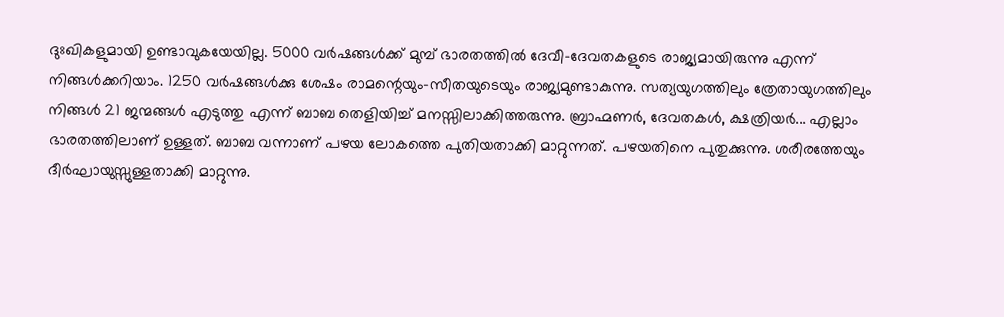ദുഃഖികളുമായി ഉണ്ടാവുകയേയില്ല. 5000 വർഷങ്ങൾക്ക് മുമ്പ് ഭാരതത്തിൽ ദേവീ-ദേവതകളുടെ രാജ്യമായിരുന്നു എന്ന് നിങ്ങൾക്കറിയാം. 1250 വർഷങ്ങൾക്കു ശേഷം രാമന്റെയും-സീതയുടെയും രാജ്യമുണ്ടാകുന്നു. സത്യയുഗത്തിലും ത്രേതായുഗത്തിലും നിങ്ങൾ 21 ജന്മങ്ങൾ എടുത്തു എന്ന് ബാബ തെളിയിച്ച് മനസ്സിലാക്കിത്തരുന്നു. ബ്രാഹ്മണർ, ദേവതകൾ, ക്ഷത്രിയർ... എല്ലാം ഭാരതത്തിലാണ് ഉള്ളത്. ബാബ വന്നാണ് പഴയ ലോകത്തെ പുതിയതാക്കി മാറ്റുന്നത്. പഴയതിനെ പുതുക്കുന്നു. ശരീരത്തേയും ദീർഘായുസ്സുള്ളതാക്കി മാറ്റുന്നു.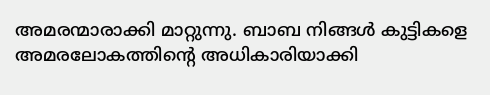അമരന്മാരാക്കി മാറ്റുന്നു. ബാബ നിങ്ങൾ കുട്ടികളെ അമരലോകത്തിന്റെ അധികാരിയാക്കി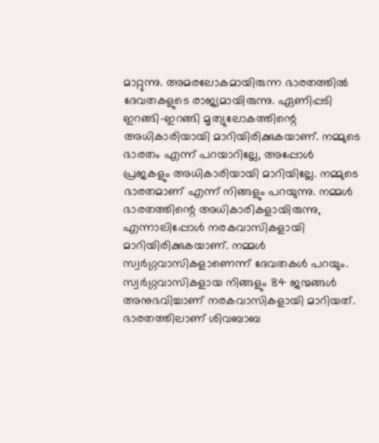മാറ്റുന്നു. അമരലോകമായിരുന്ന ഭാരതത്തിൽ ദേവതകളുടെ രാജ്യമായിരുന്നു. ഏണിപ്പടി ഇറങ്ങി-ഇറങ്ങി മൃത്യുലോകത്തിന്റെ അധികാരിയായി മാറിയിരിക്കുകയാണ്. നമ്മുടെ ഭാരതം എന്ന് പറയാറില്ലേ, അപ്പോൾ പ്രജകളും അധികാരിയായി മാറിയില്ലേ. നമ്മുടെ ഭാരതമാണ് എന്ന് നിങ്ങളും പറയുന്നു. നമ്മൾ ഭാരതത്തിന്റെ അധികാരികളായിരുന്നു, എന്നാലിപ്പോൾ നരകവാസികളായി മാറിയിരിക്കുകയാണ്. നമ്മൾ സ്വർഗ്ഗവാസികളാണെന്ന് ദേവതകൾ പറയും. സ്വർഗ്ഗവാസികളായ നിങ്ങളും 84 ജന്മങ്ങൾ അനുഭവിച്ചാണ് നരകവാസികളായി മാറിയത്. ഭാരതത്തിലാണ് ശിവബാബ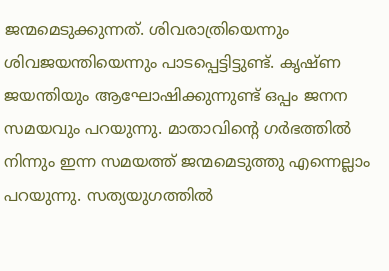ജന്മമെടുക്കുന്നത്. ശിവരാത്രിയെന്നും ശിവജയന്തിയെന്നും പാടപ്പെട്ടിട്ടുണ്ട്. കൃഷ്ണ ജയന്തിയും ആഘോഷിക്കുന്നുണ്ട് ഒപ്പം ജനന സമയവും പറയുന്നു. മാതാവിന്റെ ഗർഭത്തിൽ നിന്നും ഇന്ന സമയത്ത് ജന്മമെടുത്തു എന്നെല്ലാം പറയുന്നു. സത്യയുഗത്തിൽ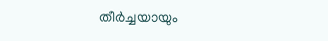തീർച്ചയായും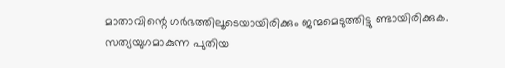മാതാവിന്റെ ഗർഭത്തിലൂടെയായിരിക്കും ജന്മമെടുത്തിട്ടു ണ്ടായിരിക്കുക. സത്യയുഗമാകുന്ന പുതിയ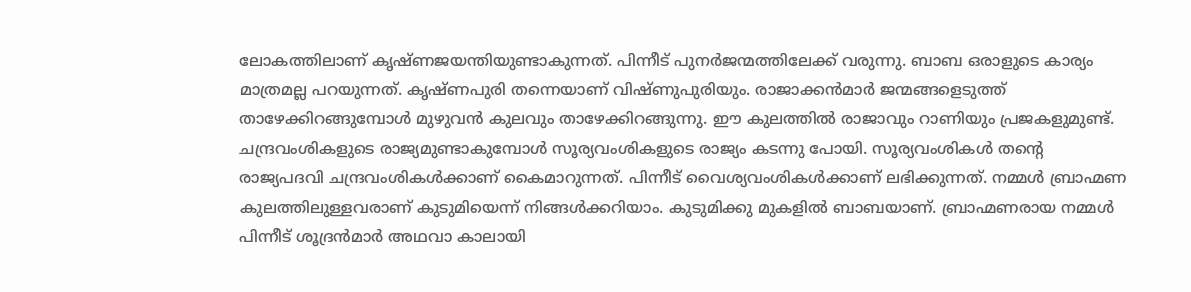ലോകത്തിലാണ് കൃഷ്ണജയന്തിയുണ്ടാകുന്നത്. പിന്നീട് പുനർജന്മത്തിലേക്ക് വരുന്നു. ബാബ ഒരാളുടെ കാര്യം മാത്രമല്ല പറയുന്നത്. കൃഷ്ണപുരി തന്നെയാണ് വിഷ്ണുപുരിയും. രാജാക്കൻമാർ ജന്മങ്ങളെടുത്ത് താഴേക്കിറങ്ങുമ്പോൾ മുഴുവൻ കുലവും താഴേക്കിറങ്ങുന്നു. ഈ കുലത്തിൽ രാജാവും റാണിയും പ്രജകളുമുണ്ട്. ചന്ദ്രവംശികളുടെ രാജ്യമുണ്ടാകുമ്പോൾ സൂര്യവംശികളുടെ രാജ്യം കടന്നു പോയി. സൂര്യവംശികൾ തന്റെ രാജ്യപദവി ചന്ദ്രവംശികൾക്കാണ് കൈമാറുന്നത്. പിന്നീട് വൈശ്യവംശികൾക്കാണ് ലഭിക്കുന്നത്. നമ്മൾ ബ്രാഹ്മണ കുലത്തിലുള്ളവരാണ് കുടുമിയെന്ന് നിങ്ങൾക്കറിയാം. കുടുമിക്കു മുകളിൽ ബാബയാണ്. ബ്രാഹ്മണരായ നമ്മൾ പിന്നീട് ശൂദ്രൻമാർ അഥവാ കാലായി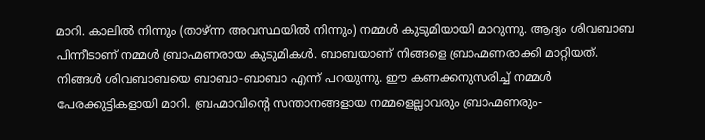മാറി. കാലിൽ നിന്നും (താഴ്ന്ന അവസ്ഥയിൽ നിന്നും) നമ്മൾ കുടുമിയായി മാറുന്നു. ആദ്യം ശിവബാബ പിന്നീടാണ് നമ്മൾ ബ്രാഹ്മണരായ കുടുമികൾ. ബാബയാണ് നിങ്ങളെ ബ്രാഹ്മണരാക്കി മാറ്റിയത്. നിങ്ങൾ ശിവബാബയെ ബാബാ-ബാബാ എന്ന് പറയുന്നു. ഈ കണക്കനുസരിച്ച് നമ്മൾ പേരക്കുട്ടികളായി മാറി. ബ്രഹ്മാവിന്റെ സന്താനങ്ങളായ നമ്മളെല്ലാവരും ബ്രാഹ്മണരും-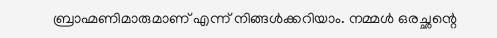ബ്രാഹ്മണിമാരുമാണ് എന്ന് നിങ്ങൾക്കറിയാം. നമ്മൾ ഒരച്ഛന്റെ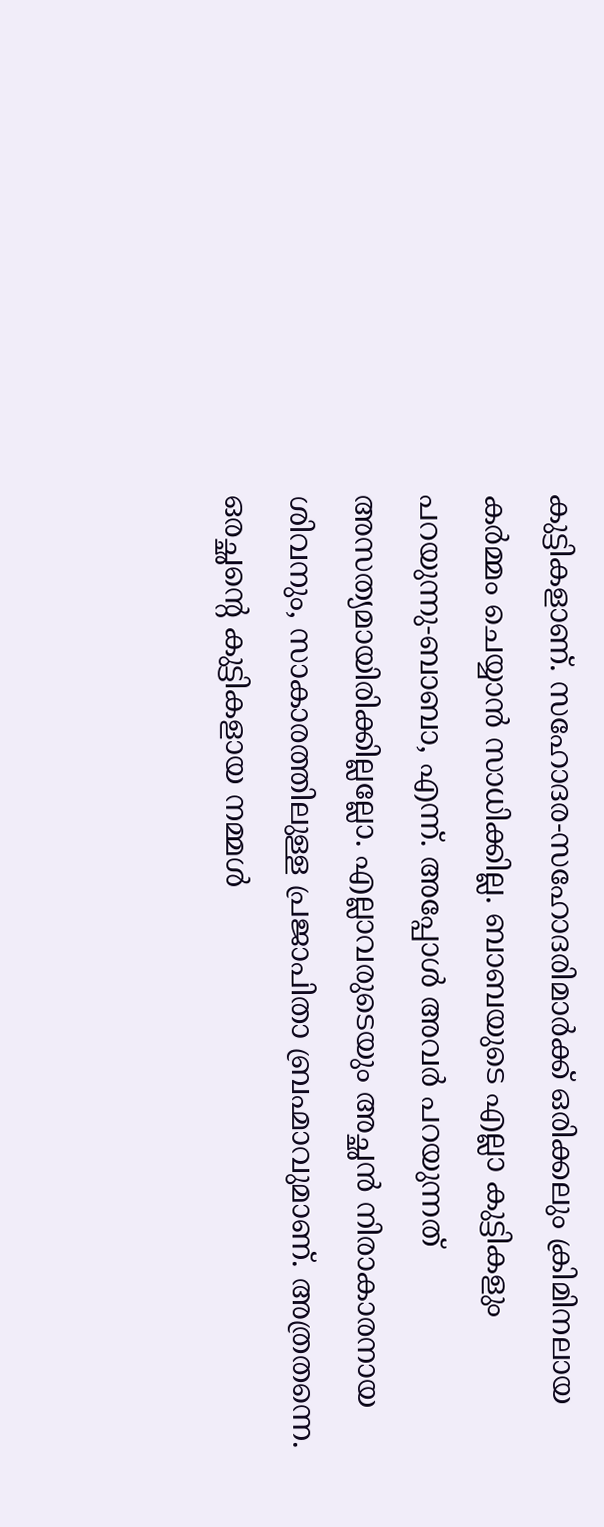കുട്ടികളാണ്. സഹോദര-സഹോദരിമാർക്ക് ഒരിക്കലും ക്രിമിനലായ കർമ്മം ചെയ്യാൻ സാധിക്കില്ല. ബാബയുടെ എല്ലാ കുട്ടികളും പറയുന്നു-ബാബാ, എന്ന്. അപ്പോൾ അവർ പറയുന്നത് അസത്യമായിരിക്കില്ലല്ലോ. എല്ലാവരുടെയും അച്ഛൻ നിരാകാരനായ ശിവനും, സാകാരത്തിലുള്ള പ്രജാപിതാ ബ്രഹ്മാവുമാണ്. അത്രതന്നെ. ഒരച്ഛന്റെ കുട്ടികളായ നമ്മൾ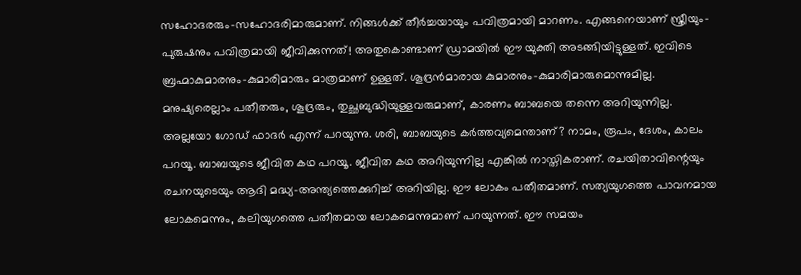സഹോദരരും-സഹോദരിമാരുമാണ്. നിങ്ങൾക്ക് തീർച്ചയായും പവിത്രമായി മാറണം. എങ്ങനെയാണ് സ്ത്രീയും-പുരുഷനും പവിത്രമായി ജീവിക്കുന്നത്! അതുകൊണ്ടാണ് ഡ്രാമയിൽ ഈ യുക്തി അടങ്ങിയിട്ടുള്ളത്. ഇവിടെ ബ്രഹ്മാകുമാരനും-കുമാരിമാരും മാത്രമാണ് ഉള്ളത്. ശൂദ്രൻമാരായ കുമാരനും-കുമാരിമാരുമൊന്നുമില്ല. മനുഷ്യരെല്ലാം പതീതരും, ശൂദ്രരും, തുച്ഛബുദ്ധിയുള്ളവരുമാണ്, കാരണം ബാബയെ തന്നെ അറിയുന്നില്ല. അല്ലയോ ഗോഡ് ഫാദർ എന്ന് പറയുന്നു. ശരി, ബാബയുടെ കർത്തവ്യമെന്താണ്? നാമം, രൂപം, ദേശം, കാലം പറയൂ. ബാബയുടെ ജീവിത കഥ പറയൂ. ജീവിത കഥ അറിയുന്നില്ല എങ്കിൽ നാസ്തികരാണ്. രചയിതാവിന്റെയും രചനയുടെയും ആദി മദ്ധ്യ-അന്ത്യത്തെക്കുറിച്ച് അറിയില്ല. ഈ ലോകം പതീതമാണ്. സത്യയുഗത്തെ പാവനമായ ലോകമെന്നും, കലിയുഗത്തെ പതീതമായ ലോകമെന്നുമാണ് പറയുന്നത്. ഈ സമയം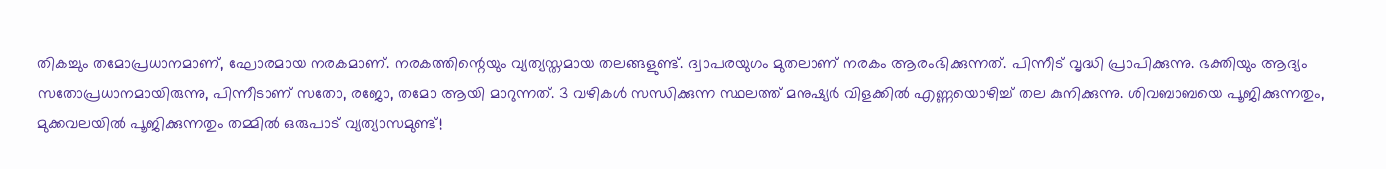തികച്ചും തമോപ്രധാനമാണ്, ഘോരമായ നരകമാണ്. നരകത്തിന്റെയും വ്യത്യസ്തമായ തലങ്ങളുണ്ട്. ദ്വാപരയുഗം മുതലാണ് നരകം ആരംഭിക്കുന്നത്. പിന്നീട് വൃദ്ധി പ്രാപിക്കുന്നു. ഭക്തിയും ആദ്യം സതോപ്രധാനമായിരുന്നു, പിന്നീടാണ് സതോ, രജോ, തമോ ആയി മാറുന്നത്. 3 വഴികൾ സന്ധിക്കുന്ന സ്ഥലത്ത് മനുഷ്യർ വിളക്കിൽ എണ്ണയൊഴിച്ച് തല കുനിക്കുന്നു. ശിവബാബയെ പൂജിക്കുന്നതും, മുക്കവലയിൽ പൂജിക്കുന്നതും തമ്മിൽ ഒരുപാട് വ്യത്യാസമുണ്ട്!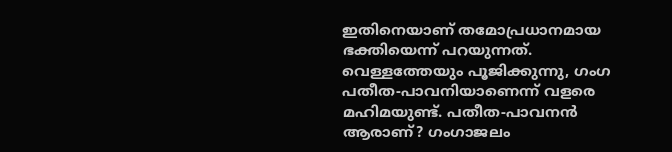ഇതിനെയാണ് തമോപ്രധാനമായ ഭക്തിയെന്ന് പറയുന്നത്. വെള്ളത്തേയും പൂജിക്കുന്നു, ഗംഗ പതീത-പാവനിയാണെന്ന് വളരെ മഹിമയുണ്ട്. പതീത-പാവനൻ ആരാണ്? ഗംഗാജലം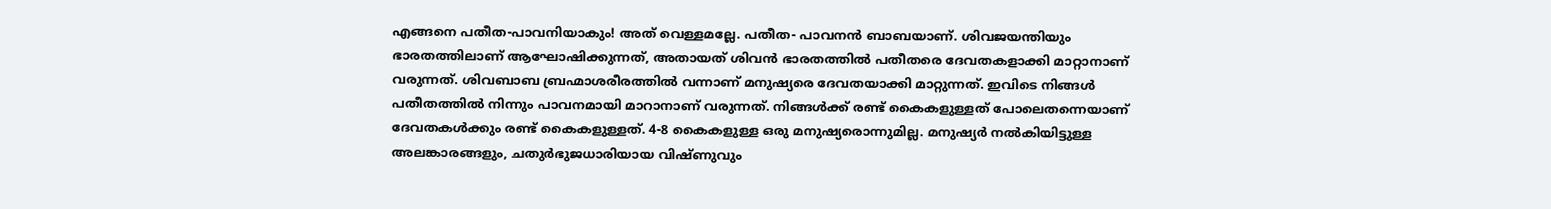എങ്ങനെ പതീത-പാവനിയാകും! അത് വെള്ളമല്ലേ. പതീത- പാവനൻ ബാബയാണ്. ശിവജയന്തിയും ഭാരതത്തിലാണ് ആഘോഷിക്കുന്നത്, അതായത് ശിവൻ ഭാരതത്തിൽ പതീതരെ ദേവതകളാക്കി മാറ്റാനാണ് വരുന്നത്. ശിവബാബ ബ്രഹ്മാശരീരത്തിൽ വന്നാണ് മനുഷ്യരെ ദേവതയാക്കി മാറ്റുന്നത്. ഇവിടെ നിങ്ങൾ പതീതത്തിൽ നിന്നും പാവനമായി മാറാനാണ് വരുന്നത്. നിങ്ങൾക്ക് രണ്ട് കൈകളുള്ളത് പോലെതന്നെയാണ് ദേവതകൾക്കും രണ്ട് കൈകളുള്ളത്. 4-8 കൈകളുള്ള ഒരു മനുഷ്യരൊന്നുമില്ല. മനുഷ്യർ നൽകിയിട്ടുള്ള അലങ്കാരങ്ങളും, ചതുർഭുജധാരിയായ വിഷ്ണുവും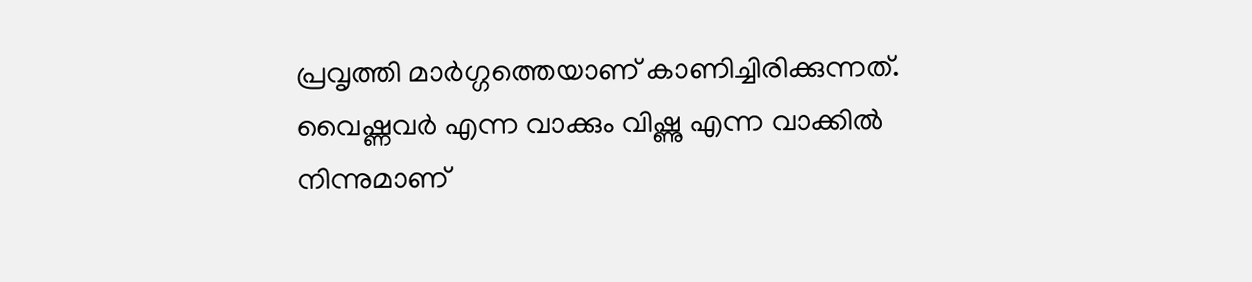പ്രവൃത്തി മാർഗ്ഗത്തെയാണ് കാണിച്ചിരിക്കുന്നത്. വൈഷ്ണവർ എന്ന വാക്കും വിഷ്ണു എന്ന വാക്കിൽ നിന്നുമാണ്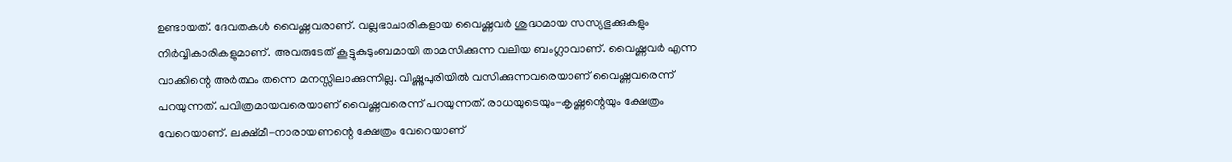ഉണ്ടായത്. ദേവതകൾ വൈഷ്ണവരാണ്. വല്ലഭാചാരികളായ വൈഷ്ണവർ ശുദ്ധമായ സസ്യഭുക്കുകളും നിർവ്വികാരികളുമാണ്. അവരുടേത് കൂട്ടുകുടുംബമായി താമസിക്കുന്ന വലിയ ബംഗ്ലാവാണ്. വൈഷ്ണവർ എന്ന വാക്കിന്റെ അർത്ഥം തന്നെ മനസ്സിലാക്കുന്നില്ല. വിഷ്ണുപുരിയിൽ വസിക്കുന്നവരെയാണ് വൈഷ്ണവരെന്ന് പറയുന്നത്. പവിത്രമായവരെയാണ് വൈഷ്ണവരെന്ന് പറയുന്നത്. രാധയുടെയും-കൃഷ്ണന്റെയും ക്ഷേത്രം വേറെയാണ്. ലക്ഷ്മീ-നാരായണന്റെ ക്ഷേത്രം വേറെയാണ്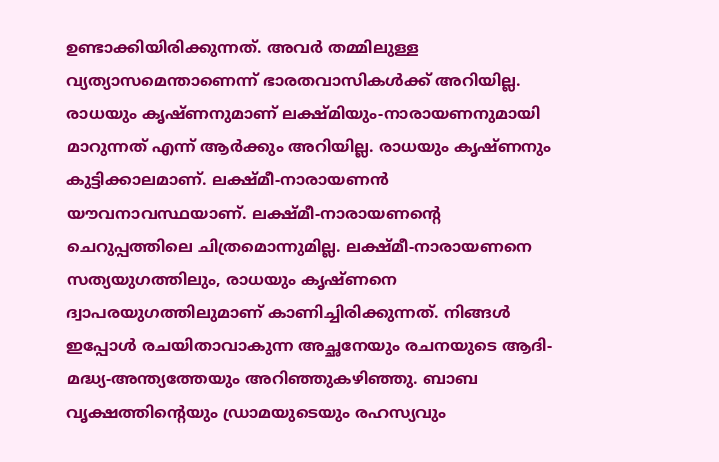ഉണ്ടാക്കിയിരിക്കുന്നത്. അവർ തമ്മിലുള്ള വ്യത്യാസമെന്താണെന്ന് ഭാരതവാസികൾക്ക് അറിയില്ല. രാധയും കൃഷ്ണനുമാണ് ലക്ഷ്മിയും-നാരായണനുമായി മാറുന്നത് എന്ന് ആർക്കും അറിയില്ല. രാധയും കൃഷ്ണനും കുട്ടിക്കാലമാണ്. ലക്ഷ്മീ-നാരായണൻ യൗവനാവസ്ഥയാണ്. ലക്ഷ്മീ-നാരായണന്റെ ചെറുപ്പത്തിലെ ചിത്രമൊന്നുമില്ല. ലക്ഷ്മീ-നാരായണനെ സത്യയുഗത്തിലും, രാധയും കൃഷ്ണനെ ദ്വാപരയുഗത്തിലുമാണ് കാണിച്ചിരിക്കുന്നത്. നിങ്ങൾ ഇപ്പോൾ രചയിതാവാകുന്ന അച്ഛനേയും രചനയുടെ ആദി-മദ്ധ്യ-അന്ത്യത്തേയും അറിഞ്ഞുകഴിഞ്ഞു. ബാബ വൃക്ഷത്തിന്റെയും ഡ്രാമയുടെയും രഹസ്യവും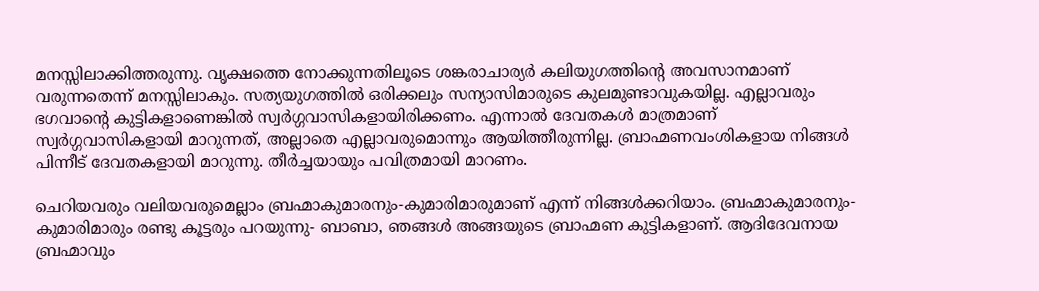മനസ്സിലാക്കിത്തരുന്നു. വൃക്ഷത്തെ നോക്കുന്നതിലൂടെ ശങ്കരാചാര്യർ കലിയുഗത്തിന്റെ അവസാനമാണ് വരുന്നതെന്ന് മനസ്സിലാകും. സത്യയുഗത്തിൽ ഒരിക്കലും സന്യാസിമാരുടെ കുലമുണ്ടാവുകയില്ല. എല്ലാവരും ഭഗവാന്റെ കുട്ടികളാണെങ്കിൽ സ്വർഗ്ഗവാസികളായിരിക്കണം. എന്നാൽ ദേവതകൾ മാത്രമാണ് സ്വർഗ്ഗവാസികളായി മാറുന്നത്, അല്ലാതെ എല്ലാവരുമൊന്നും ആയിത്തീരുന്നില്ല. ബ്രാഹ്മണവംശികളായ നിങ്ങൾ പിന്നീട് ദേവതകളായി മാറുന്നു. തീർച്ചയായും പവിത്രമായി മാറണം.

ചെറിയവരും വലിയവരുമെല്ലാം ബ്രഹ്മാകുമാരനും-കുമാരിമാരുമാണ് എന്ന് നിങ്ങൾക്കറിയാം. ബ്രഹ്മാകുമാരനും-കുമാരിമാരും രണ്ടു കൂട്ടരും പറയുന്നു- ബാബാ, ഞങ്ങൾ അങ്ങയുടെ ബ്രാഹ്മണ കുട്ടികളാണ്. ആദിദേവനായ ബ്രഹ്മാവും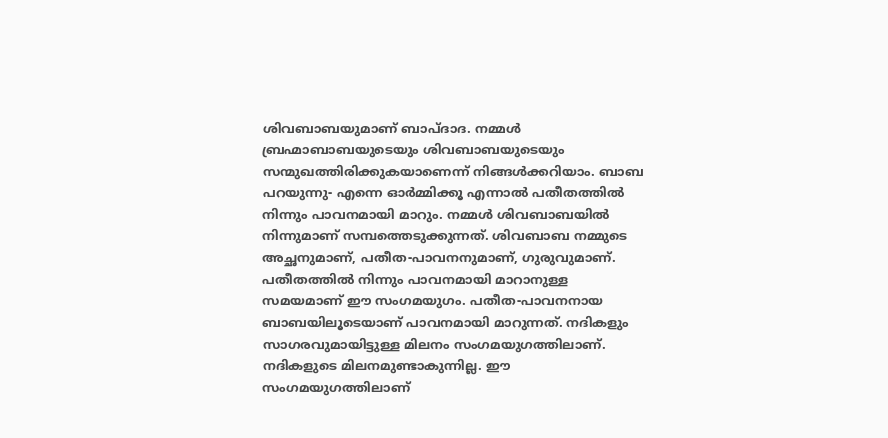ശിവബാബയുമാണ് ബാപ്ദാദ. നമ്മൾ ബ്രഹ്മാബാബയുടെയും ശിവബാബയുടെയും സന്മുഖത്തിരിക്കുകയാണെന്ന് നിങ്ങൾക്കറിയാം. ബാബ പറയുന്നു- എന്നെ ഓർമ്മിക്കൂ എന്നാൽ പതീതത്തിൽ നിന്നും പാവനമായി മാറും. നമ്മൾ ശിവബാബയിൽ നിന്നുമാണ് സമ്പത്തെടുക്കുന്നത്. ശിവബാബ നമ്മുടെ അച്ഛനുമാണ്, പതീത-പാവനനുമാണ്, ഗുരുവുമാണ്. പതീതത്തിൽ നിന്നും പാവനമായി മാറാനുള്ള സമയമാണ് ഈ സംഗമയുഗം. പതീത-പാവനനായ ബാബയിലൂടെയാണ് പാവനമായി മാറുന്നത്. നദികളും സാഗരവുമായിട്ടുള്ള മിലനം സംഗമയുഗത്തിലാണ്. നദികളുടെ മിലനമുണ്ടാകുന്നില്ല. ഈ സംഗമയുഗത്തിലാണ്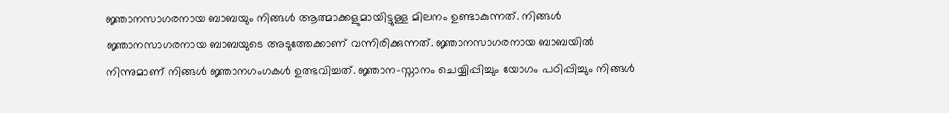ജ്ഞാനസാഗരനായ ബാബയും നിങ്ങൾ ആത്മാക്കളുമായിട്ടുള്ള മിലനം ഉണ്ടാകുന്നത്. നിങ്ങൾ ജ്ഞാനസാഗരനായ ബാബയുടെ അടുത്തേക്കാണ് വന്നിരിക്കുന്നത്. ജ്ഞാനസാഗരനായ ബാബയിൽ നിന്നുമാണ് നിങ്ങൾ ജ്ഞാനഗംഗകൾ ഉത്ഭവിച്ചത്. ജ്ഞാന-സ്നാനം ചെയ്യിപ്പിച്ചും യോഗം പഠിപ്പിച്ചും നിങ്ങൾ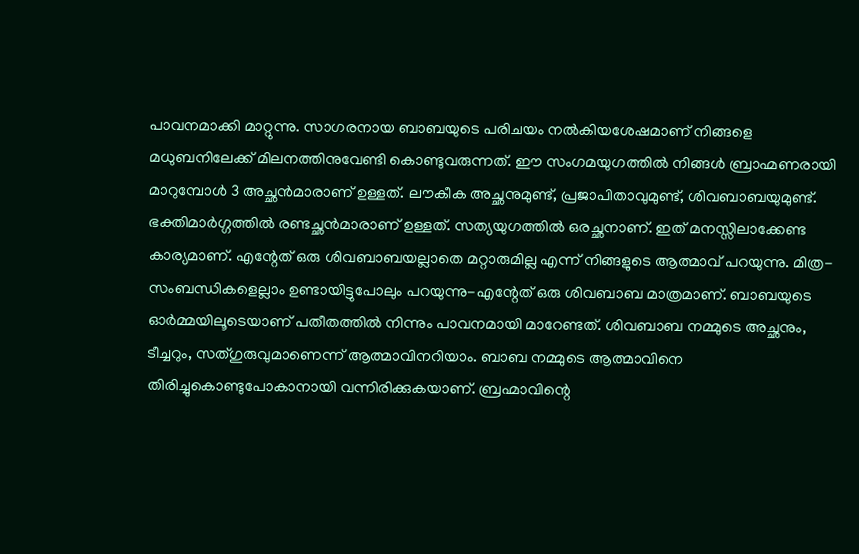പാവനമാക്കി മാറ്റുന്നു. സാഗരനായ ബാബയുടെ പരിചയം നൽകിയശേഷമാണ് നിങ്ങളെ മധുബനിലേക്ക് മിലനത്തിനുവേണ്ടി കൊണ്ടുവരുന്നത്. ഈ സംഗമയുഗത്തിൽ നിങ്ങൾ ബ്രാഹ്മണരായി മാറുമ്പോൾ 3 അച്ഛൻമാരാണ് ഉള്ളത്. ലൗകീക അച്ഛനുമുണ്ട്, പ്രജാപിതാവുമുണ്ട്, ശിവബാബയുമുണ്ട്. ഭക്തിമാർഗ്ഗത്തിൽ രണ്ടച്ഛൻമാരാണ് ഉള്ളത്. സത്യയുഗത്തിൽ ഒരച്ഛനാണ്. ഇത് മനസ്സിലാക്കേണ്ട കാര്യമാണ്. എന്റേത് ഒരു ശിവബാബയല്ലാതെ മറ്റാരുമില്ല എന്ന് നിങ്ങളുടെ ആത്മാവ് പറയുന്നു. മിത്ര-സംബന്ധികളെല്ലാം ഉണ്ടായിട്ടുപോലും പറയുന്നു-എന്റേത് ഒരു ശിവബാബ മാത്രമാണ്. ബാബയുടെ ഓർമ്മയിലൂടെയാണ് പതീതത്തിൽ നിന്നും പാവനമായി മാറേണ്ടത്. ശിവബാബ നമ്മുടെ അച്ഛനും, ടീച്ചറും, സത്ഗുരുവുമാണെന്ന് ആത്മാവിനറിയാം. ബാബ നമ്മുടെ ആത്മാവിനെ തിരിച്ചുകൊണ്ടുപോകാനായി വന്നിരിക്കുകയാണ്. ബ്രഹ്മാവിന്റെ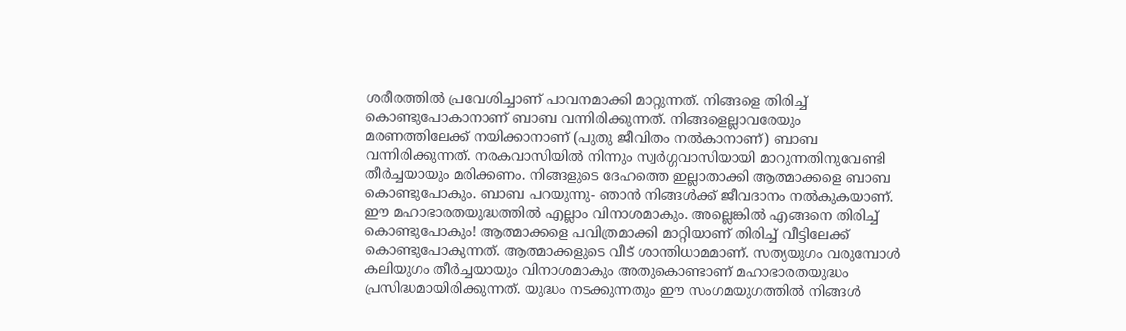ശരീരത്തിൽ പ്രവേശിച്ചാണ് പാവനമാക്കി മാറ്റുന്നത്. നിങ്ങളെ തിരിച്ച് കൊണ്ടുപോകാനാണ് ബാബ വന്നിരിക്കുന്നത്. നിങ്ങളെല്ലാവരേയും മരണത്തിലേക്ക് നയിക്കാനാണ് (പുതു ജീവിതം നൽകാനാണ്) ബാബ വന്നിരിക്കുന്നത്. നരകവാസിയിൽ നിന്നും സ്വർഗ്ഗവാസിയായി മാറുന്നതിനുവേണ്ടി തീർച്ചയായും മരിക്കണം. നിങ്ങളുടെ ദേഹത്തെ ഇല്ലാതാക്കി ആത്മാക്കളെ ബാബ കൊണ്ടുപോകും. ബാബ പറയുന്നു- ഞാൻ നിങ്ങൾക്ക് ജീവദാനം നൽകുകയാണ്. ഈ മഹാഭാരതയുദ്ധത്തിൽ എല്ലാം വിനാശമാകും. അല്ലെങ്കിൽ എങ്ങനെ തിരിച്ച് കൊണ്ടുപോകും! ആത്മാക്കളെ പവിത്രമാക്കി മാറ്റിയാണ് തിരിച്ച് വീട്ടിലേക്ക് കൊണ്ടുപോകുന്നത്. ആത്മാക്കളുടെ വീട് ശാന്തിധാമമാണ്. സത്യയുഗം വരുമ്പോൾ കലിയുഗം തീർച്ചയായും വിനാശമാകും അതുകൊണ്ടാണ് മഹാഭാരതയുദ്ധം പ്രസിദ്ധമായിരിക്കുന്നത്. യുദ്ധം നടക്കുന്നതും ഈ സംഗമയുഗത്തിൽ നിങ്ങൾ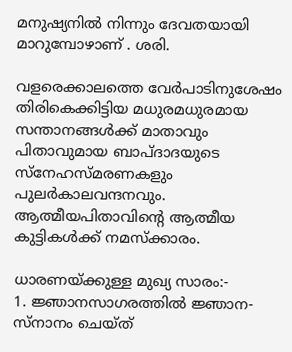മനുഷ്യനിൽ നിന്നും ദേവതയായി മാറുമ്പോഴാണ് . ശരി.

വളരെക്കാലത്തെ വേർപാടിനുശേഷം തിരികെക്കിട്ടിയ മധുരമധുരമായ സന്താനങ്ങൾക്ക് മാതാവും പിതാവുമായ ബാപ്ദാദയുടെ സ്നേഹസ്മരണകളും പുലർകാലവന്ദനവും. ആത്മീയപിതാവിന്റെ ആത്മീയ കുട്ടികൾക്ക് നമസ്ക്കാരം.

ധാരണയ്ക്കുള്ള മുഖ്യ സാരം:-
1. ജ്ഞാനസാഗരത്തിൽ ജ്ഞാന-സ്നാനം ചെയ്ത്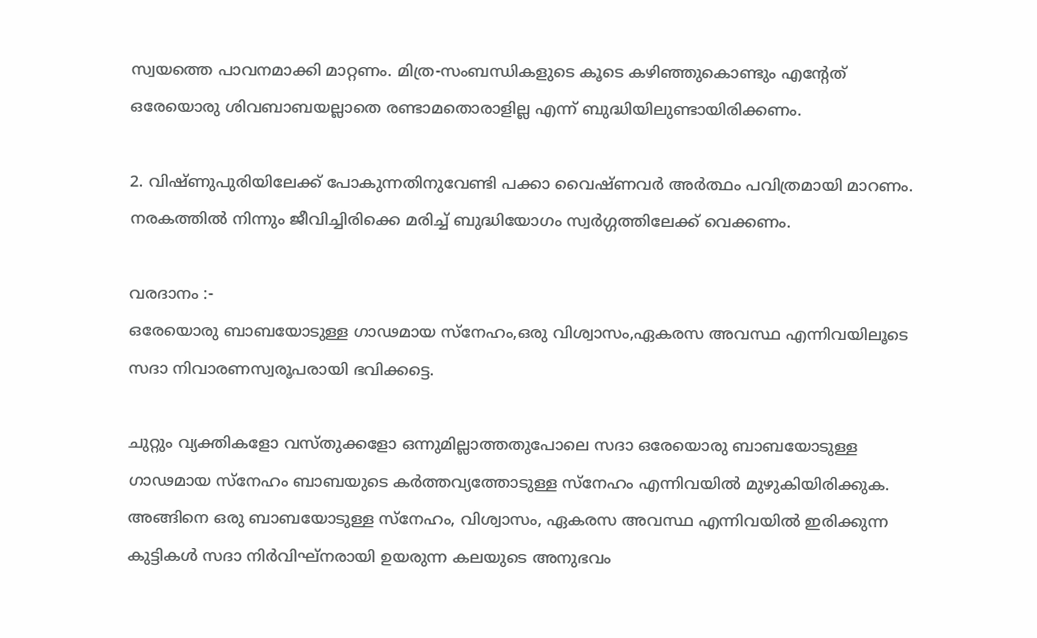സ്വയത്തെ പാവനമാക്കി മാറ്റണം. മിത്ര-സംബന്ധികളുടെ കൂടെ കഴിഞ്ഞുകൊണ്ടും എന്റേത് ഒരേയൊരു ശിവബാബയല്ലാതെ രണ്ടാമതൊരാളില്ല എന്ന് ബുദ്ധിയിലുണ്ടായിരിക്കണം.

2. വിഷ്ണുപുരിയിലേക്ക് പോകുന്നതിനുവേണ്ടി പക്കാ വൈഷ്ണവർ അർത്ഥം പവിത്രമായി മാറണം. നരകത്തിൽ നിന്നും ജീവിച്ചിരിക്കെ മരിച്ച് ബുദ്ധിയോഗം സ്വർഗ്ഗത്തിലേക്ക് വെക്കണം.

വരദാനം :-
ഒരേയൊരു ബാബയോടുള്ള ഗാഢമായ സ്നേഹം,ഒരു വിശ്വാസം,ഏകരസ അവസ്ഥ എന്നിവയിലൂടെ സദാ നിവാരണസ്വരൂപരായി ഭവിക്കട്ടെ.

ചുറ്റും വ്യക്തികളോ വസ്തുക്കളോ ഒന്നുമില്ലാത്തതുപോലെ സദാ ഒരേയൊരു ബാബയോടുള്ള ഗാഢമായ സ്നേഹം ബാബയുടെ കർത്തവ്യത്തോടുള്ള സ്നേഹം എന്നിവയിൽ മുഴുകിയിരിക്കുക. അങ്ങിനെ ഒരു ബാബയോടുള്ള സ്നേഹം, വിശ്വാസം, ഏകരസ അവസ്ഥ എന്നിവയിൽ ഇരിക്കുന്ന കുട്ടികൾ സദാ നിർവിഘ്നരായി ഉയരുന്ന കലയുടെ അനുഭവം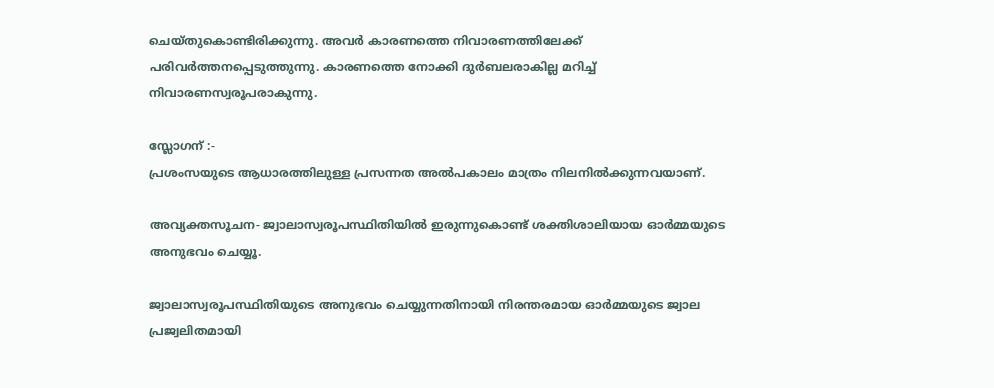ചെയ്തുകൊണ്ടിരിക്കുന്നു. അവർ കാരണത്തെ നിവാരണത്തിലേക്ക് പരിവർത്തനപ്പെടുത്തുന്നു. കാരണത്തെ നോക്കി ദുർബലരാകില്ല മറിച്ച് നിവാരണസ്വരൂപരാകുന്നു.

സ്ലോഗന് :-
പ്രശംസയുടെ ആധാരത്തിലുള്ള പ്രസന്നത അൽപകാലം മാത്രം നിലനിൽക്കുന്നവയാണ്.

അവ്യക്തസൂചന- ജ്വാലാസ്വരൂപസ്ഥിതിയിൽ ഇരുന്നുകൊണ്ട് ശക്തിശാലിയായ ഓർമ്മയുടെ അനുഭവം ചെയ്യൂ.

ജ്വാലാസ്വരൂപസ്ഥിതിയുടെ അനുഭവം ചെയ്യുന്നതിനായി നിരന്തരമായ ഓർമ്മയുടെ ജ്വാല പ്രജ്വലിതമായി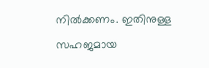നിൽക്കണം. ഇതിനുള്ള സഹജമായ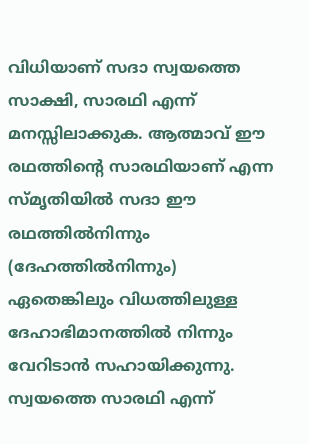വിധിയാണ് സദാ സ്വയത്തെ സാക്ഷി, സാരഥി എന്ന് മനസ്സിലാക്കുക. ആത്മാവ് ഈ രഥത്തിന്റെ സാരഥിയാണ് എന്ന സ്മൃതിയിൽ സദാ ഈ രഥത്തിൽനിന്നും (ദേഹത്തിൽനിന്നും) ഏതെങ്കിലും വിധത്തിലുള്ള ദേഹാഭിമാനത്തിൽ നിന്നും വേറിടാൻ സഹായിക്കുന്നു. സ്വയത്തെ സാരഥി എന്ന്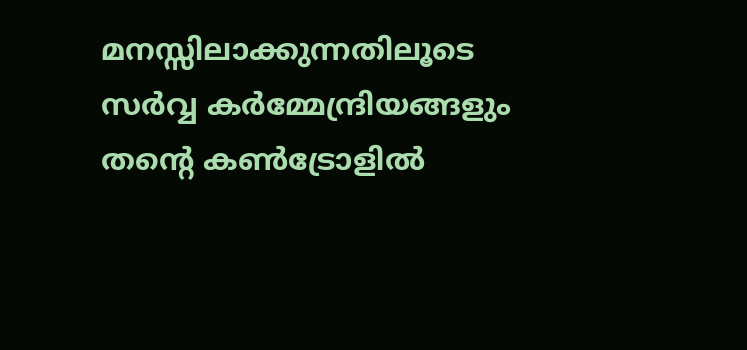മനസ്സിലാക്കുന്നതിലൂടെ സർവ്വ കർമ്മേന്ദ്രിയങ്ങളും തന്റെ കൺട്രോളിൽ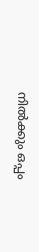നിൽക്കും ഒപ്പം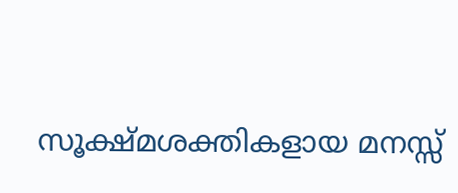സൂക്ഷ്മശക്തികളായ മനസ്സ്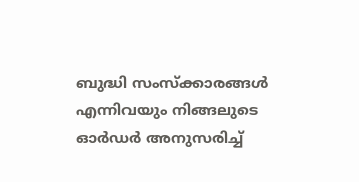ബുദ്ധി സംസ്ക്കാരങ്ങൾ എന്നിവയും നിങ്ങലുടെ ഓർഡർ അനുസരിച്ച്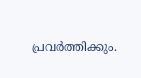പ്രവർത്തിക്കും.